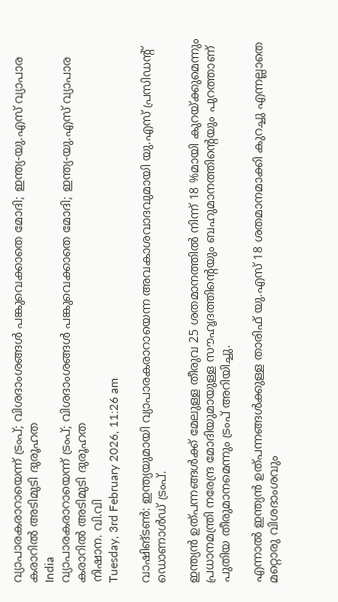വ്യാപാരകരാറായെന്ന് ട്രംപ്; വിശദാംശങ്ങള്‍ പങ്കുവെക്കാതെ മോദി; ഇന്ത്യ-യു.എസ് വ്യാപാര കരാറില്‍ അടിമുടി ദുരൂഹത
India
വ്യാപാരകരാറായെന്ന് ട്രംപ്; വിശദാംശങ്ങള്‍ പങ്കുവെക്കാതെ മോദി; ഇന്ത്യ-യു.എസ് വ്യാപാര കരാറില്‍ അടിമുടി ദുരൂഹത
നിഷാന. വി.വി
Tuesday, 3rd February 2026, 11:26 am

വാഷിങ്ടണ്‍: ഇന്ത്യയുമായി വ്യാപാരകരാറായെന്ന അവകാശവാദവുമായി യു.എസ് പ്രസിഡന്റ് ഡൊണാള്‍ഡ് ട്രംപ്.

ഇന്ത്യന്‍ ഉത്പന്നങ്ങള്‍ക്ക് മേലുള്ള തീരുവ 25 ശതമാനത്തില്‍ നിന്ന് 18 %മായി കുറയ്ക്കുമെന്നും പ്രധാനമന്ത്രി നരേന്ദ്ര മോദിയുമായുള്ള സൗഹൃദത്തിന്റെയും ബഹുമാനത്തിന്റെയും പുറത്താണ് പുതിയ തീരുമാനമെന്നും ട്രംപ് അറിയിച്ചു.

എന്നാല്‍ ഇന്ത്യന്‍ ഉത്പന്നങ്ങള്‍ക്കുള്ള താരിഫ് യു.എസ് 18 ശതമാനമാക്കി കുറച്ചു എന്നല്ലാതെ മറ്റൊരു വിശദാംശവും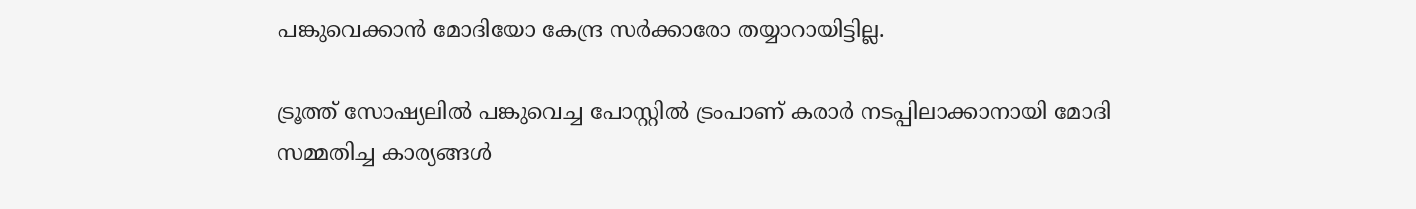പങ്കുവെക്കാന്‍ മോദിയോ കേന്ദ്ര സര്‍ക്കാരോ തയ്യാറായിട്ടില്ല.

ട്രൂത്ത് സോഷ്യലില്‍ പങ്കുവെച്ച പോസ്റ്റില്‍ ട്രംപാണ് കരാര്‍ നടപ്പിലാക്കാനായി മോദി സമ്മതിച്ച കാര്യങ്ങള്‍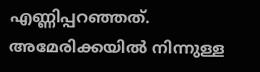എണ്ണിപ്പറഞ്ഞത്.
അമേരിക്കയില്‍ നിന്നുള്ള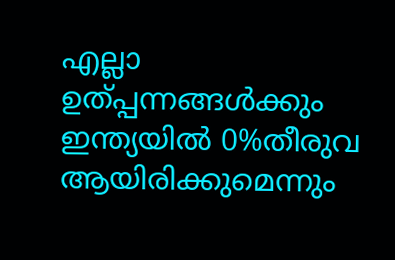എല്ലാ ഉത്പ്പന്നങ്ങള്‍ക്കും ഇന്ത്യയില്‍ 0%തീരുവ ആയിരിക്കുമെന്നും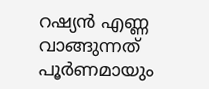റഷ്യന്‍ എണ്ണ വാങ്ങുന്നത് പൂര്‍ണമായും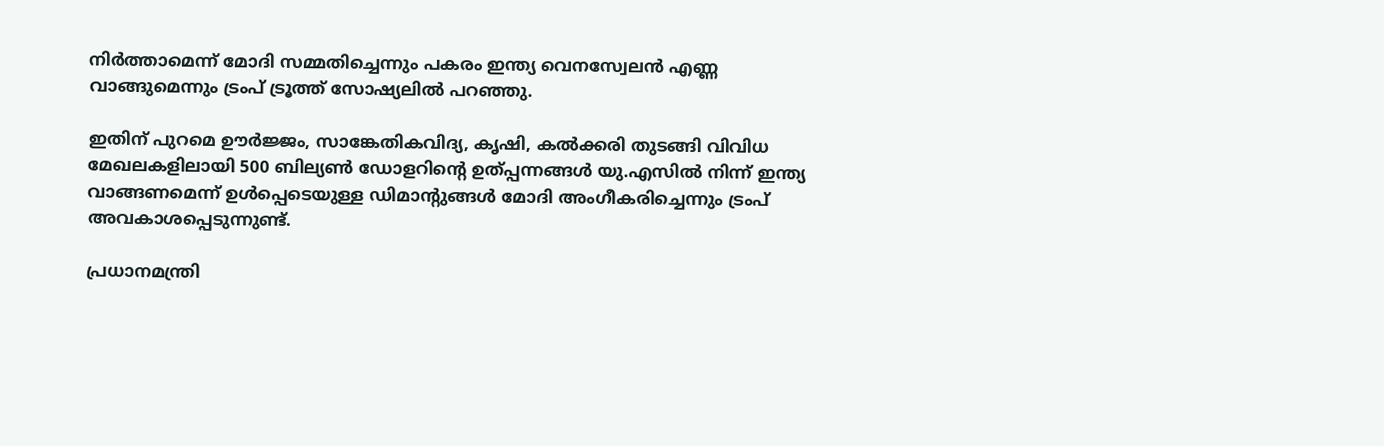നിര്‍ത്താമെന്ന് മോദി സമ്മതിച്ചെന്നും പകരം ഇന്ത്യ വെനസ്വേലന്‍ എണ്ണ വാങ്ങുമെന്നും ട്രംപ് ട്രൂത്ത് സോഷ്യലില്‍ പറഞ്ഞു.

ഇതിന് പുറമെ ഊര്‍ജ്ജം, സാങ്കേതികവിദ്യ, കൃഷി, കല്‍ക്കരി തുടങ്ങി വിവിധ മേഖലകളിലായി 500 ബില്യണ്‍ ഡോളറിന്റെ ഉത്പ്പന്നങ്ങള്‍ യു.എസില്‍ നിന്ന് ഇന്ത്യ വാങ്ങണമെന്ന് ഉള്‍പ്പെടെയുള്ള ഡിമാന്റുങ്ങള്‍ മോദി അംഗീകരിച്ചെന്നും ട്രംപ് അവകാശപ്പെടുന്നുണ്ട്.

പ്രധാനമന്ത്രി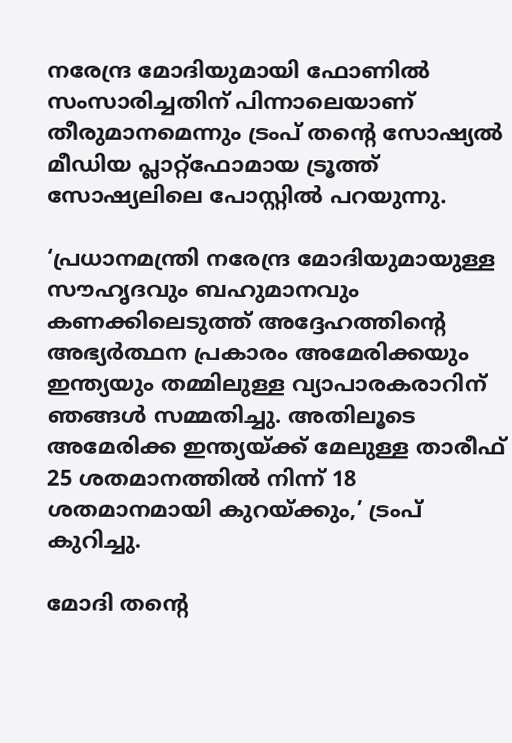നരേന്ദ്ര മോദിയുമായി ഫോണില്‍ സംസാരിച്ചതിന് പിന്നാലെയാണ് തീരുമാനമെന്നും ട്രംപ് തന്റെ സോഷ്യല്‍ മീഡിയ പ്ലാറ്റ്‌ഫോമായ ട്രൂത്ത് സോഷ്യലിലെ പോസ്റ്റില്‍ പറയുന്നു.

‘പ്രധാനമന്ത്രി നരേന്ദ്ര മോദിയുമായുള്ള സൗഹൃദവും ബഹുമാനവും കണക്കിലെടുത്ത് അദ്ദേഹത്തിന്റെ അഭ്യര്‍ത്ഥന പ്രകാരം അമേരിക്കയും ഇന്ത്യയും തമ്മിലുള്ള വ്യാപാരകരാറിന് ഞങ്ങള്‍ സമ്മതിച്ചു. അതിലൂടെ അമേരിക്ക ഇന്ത്യയ്ക്ക് മേലുള്ള താരീഫ് 25 ശതമാനത്തില്‍ നിന്ന് 18 ശതമാനമായി കുറയ്ക്കും,’ ട്രംപ് കുറിച്ചു.

മോദി തന്റെ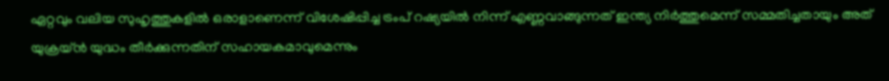ഏറ്റവും വലിയ സുഹൃത്തുകളില്‍ ഒരാളാണെന്ന് വിശേഷിപ്പിച്ച ട്രംപ് റഷ്യയില്‍ നിന്ന് എണ്ണവാങ്ങുന്നത് ഇന്ത്യ നിര്‍ത്തുമെന്ന് സമ്മതിച്ചതായും അത് യുക്രയ്ന്‍ യുദ്ധം തീര്‍ക്കുന്നതിന് സഹായകമാവുമെന്നും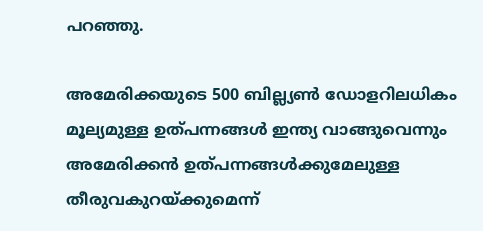പറഞ്ഞു.

അമേരിക്കയുടെ 500 ബില്ല്യണ്‍ ഡോളറിലധികം മൂല്യമുള്ള ഉത്പന്നങ്ങള്‍ ഇന്ത്യ വാങ്ങുവെന്നും അമേരിക്കന്‍ ഉത്പന്നങ്ങള്‍ക്കുമേലുള്ള തീരുവകുറയ്ക്കുമെന്ന്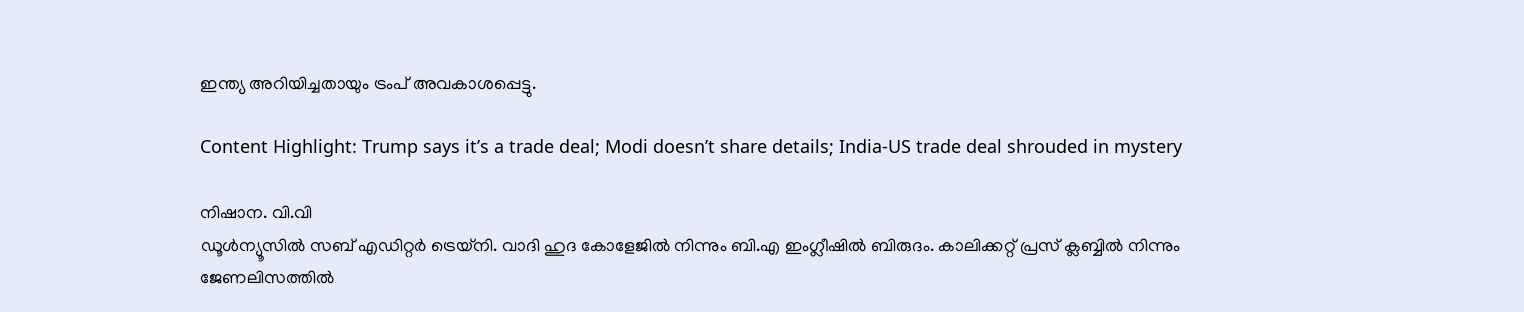ഇന്ത്യ അറിയിച്ചതായും ട്രംപ് അവകാശപ്പെട്ടു.

Content Highlight: Trump says it’s a trade deal; Modi doesn’t share details; India-US trade deal shrouded in mystery

നിഷാന. വി.വി
ഡൂള്‍ന്യൂസില്‍ സബ് എഡിറ്റര്‍ ട്രെയ്‌നി. വാദി ഹുദ കോളേജില്‍ നിന്നും ബി.എ ഇംഗ്ലീഷില്‍ ബിരുദം. കാലിക്കറ്റ് പ്രസ് ക്ലബ്ബില്‍ നിന്നും ജേണലിസത്തില്‍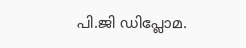പി.ജി ഡിപ്ലോമ.